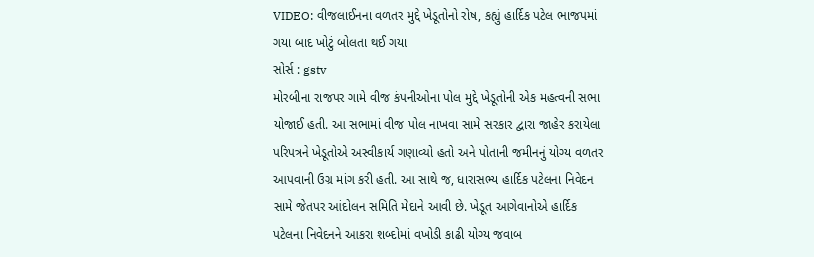VIDEO: વીજલાઈનના વળતર મુદ્દે ખેડૂતોનો રોષ, કહ્યું હાર્દિક પટેલ ભાજપમાં ગયા બાદ ખોટું બોલતા થઈ ગયા
સોર્સ : gstv
મોરબીના રાજપર ગામે વીજ કંપનીઓના પોલ મુદ્દે ખેડૂતોની એક મહત્વની સભા યોજાઈ હતી. આ સભામાં વીજ પોલ નાખવા સામે સરકાર દ્વારા જાહેર કરાયેલા પરિપત્રને ખેડૂતોએ અસ્વીકાર્ય ગણાવ્યો હતો અને પોતાની જમીનનું યોગ્ય વળતર આપવાની ઉગ્ર માંગ કરી હતી. આ સાથે જ, ધારાસભ્ય હાર્દિક પટેલના નિવેદન સામે જેતપર આંદોલન સમિતિ મેદાને આવી છે. ખેડૂત આગેવાનોએ હાર્દિક પટેલના નિવેદનને આકરા શબ્દોમાં વખોડી કાઢી યોગ્ય જવાબ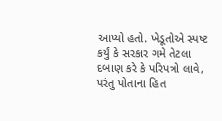આપ્યો હતો. ખેડૂતોએ સ્પષ્ટ કર્યું કે સરકાર ગમે તેટલા દબાણ કરે કે પરિપત્રો લાવે, પરંતુ પોતાના હિત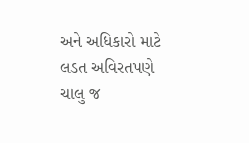અને અધિકારો માટે લડત અવિરતપણે ચાલુ જ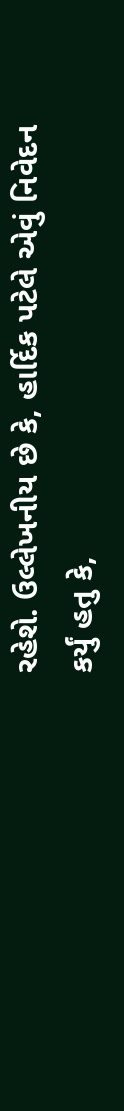રહેશે. ઉલ્લેખનીય છે કે, હાર્દિક પટેલે એવું નિવેદન કર્યું હતુ કે,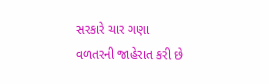સરકારે ચાર ગણા વળતરની જાહેરાત કરી છે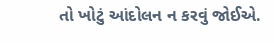તો ખોટું આંદોલન ન કરવું જોઈએ.